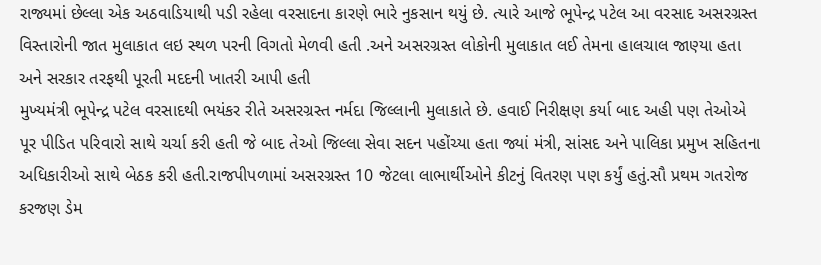રાજ્યમાં છેલ્લા એક અઠવાડિયાથી પડી રહેલા વરસાદના કારણે ભારે નુકસાન થયું છે. ત્યારે આજે ભૂપેન્દ્ર પટેલ આ વરસાદ અસરગ્રસ્ત વિસ્તારોની જાત મુલાકાત લઇ સ્થળ પરની વિગતો મેળવી હતી .અને અસરગ્રસ્ત લોકોની મુલાકાત લઈ તેમના હાલચાલ જાણ્યા હતા અને સરકાર તરફથી પૂરતી મદદની ખાતરી આપી હતી
મુખ્યમંત્રી ભૂપેન્દ્ર પટેલ વરસાદથી ભયંકર રીતે અસરગ્રસ્ત નર્મદા જિલ્લાની મુલાકાતે છે. હવાઈ નિરીક્ષણ કર્યા બાદ અહી પણ તેઓએ પૂર પીડિત પરિવારો સાથે ચર્ચા કરી હતી જે બાદ તેઓ જિલ્લા સેવા સદન પહોંચ્યા હતા જ્યાં મંત્રી, સાંસદ અને પાલિકા પ્રમુખ સહિતના અધિકારીઓ સાથે બેઠક કરી હતી.રાજપીપળામાં અસરગ્રસ્ત 10 જેટલા લાભાર્થીઓને કીટનું વિતરણ પણ કર્યું હતું.સૌ પ્રથમ ગતરોજ કરજણ ડેમ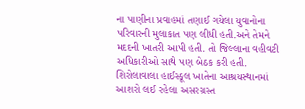ના પાણીના પ્રવાહમાં તણાઈ ગયેલા યુવાનોના પરિવારની મુલાકાત પણ લીધી હતી.અને તેમને મદદની ખાતરી આપી હતી. તો જિલ્લાના વહીવટી અધિકારીઓ સાથે પણ બેઠક કરી હતી. શિરોલાવાલા હાઈસ્કૂલ ખાતેના આશ્રયસ્થાનમાં આશરો લઈ રહેલા અસરગ્રસ્ત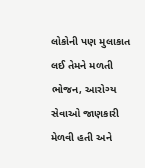લોકોની પણ મુલાકાત લઈ તેમને મળતી ભોજન, આરોગ્ય સેવાઓ જાણકારી મેળવી હતી અને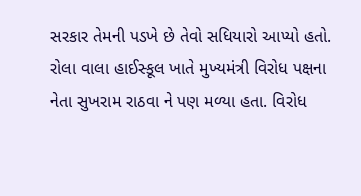સરકાર તેમની પડખે છે તેવો સધિયારો આપ્યો હતો. રોલા વાલા હાઈસ્કૂલ ખાતે મુખ્યમંત્રી વિરોધ પક્ષના નેતા સુખરામ રાઠવા ને પણ મળ્યા હતા. વિરોધ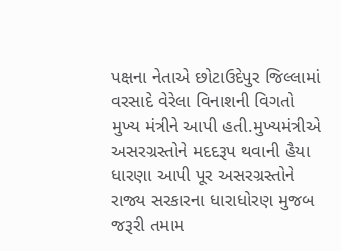પક્ષના નેતાએ છોટાઉદેપુર જિલ્લામાં વરસાદે વેરેલા વિનાશની વિગતો મુખ્ય મંત્રીને આપી હતી.મુખ્યમંત્રીએ અસરગ્રસ્તોને મદદરૂપ થવાની હૈયા ધારણા આપી પૂર અસરગ્રસ્તોને રાજ્ય સરકારના ધારાધોરણ મુજબ જરૂરી તમામ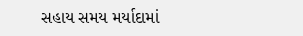સહાય સમય મર્યાદામાં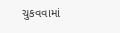ચુકવવામાં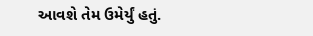આવશે તેમ ઉમેર્યું હતું.